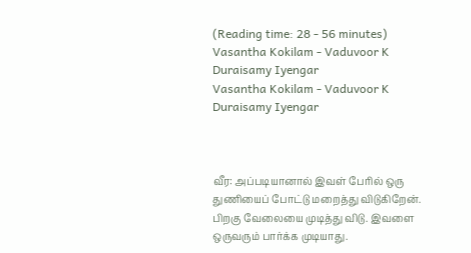(Reading time: 28 - 56 minutes)
Vasantha Kokilam - Vaduvoor K Duraisamy Iyengar
Vasantha Kokilam - Vaduvoor K Duraisamy Iyengar



வீர: அப்படியானால் இவள் பேரில் ஒரு துணியைப் போட்டு மறைத்து விடுகிறேன். பிறகு வேலையை முடித்து விடு. இவளை ஒருவரும் பார்க்க முடியாது.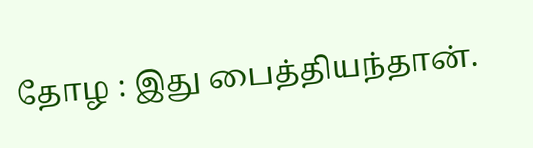தோழ : இது பைத்தியந்தான்.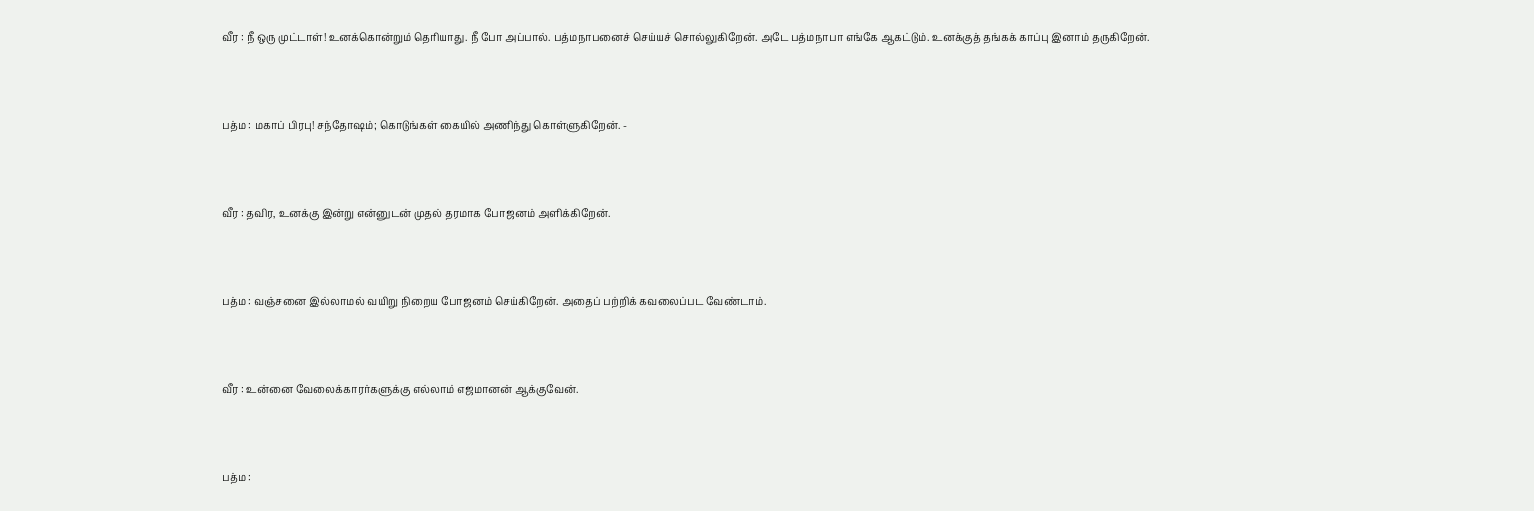வீர : நீ ஒரு முட்டாள்! உனக்கொன்றும் தெரியாது. நீ போ அப்பால். பத்மநாபனைச் செய்யச் சொல்லுகிறேன். அடே பத்மநாபா எங்கே ஆகட்டும். உனக்குத் தங்கக் காப்பு இனாம் தருகிறேன்.



பத்ம : மகாப் பிரபு! சந்தோஷம்; கொடுங்கள் கையில் அணிந்து கொள்ளுகிறேன். -



வீர : தவிர, உனக்கு இன்று என்னுடன் முதல் தரமாக போஜனம் அளிக்கிறேன்.



பத்ம : வஞ்சனை இல்லாமல் வயிறு நிறைய போஜனம் செய்கிறேன். அதைப் பற்றிக் கவலைப்பட வேண்டாம்.



வீர : உன்னை வேலைக்காரர்களுக்கு எல்லாம் எஜமானன் ஆக்குவேன்.



பத்ம :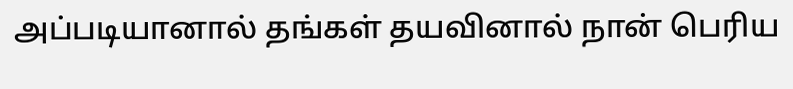அப்படியானால் தங்கள் தயவினால் நான் பெரிய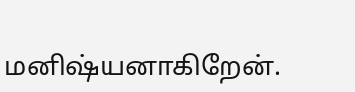மனிஷ்யனாகிறேன்.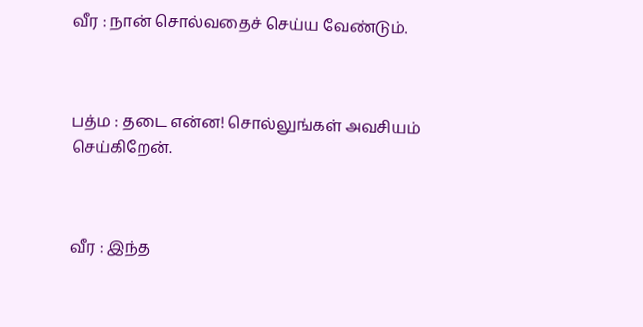வீர : நான் சொல்வதைச் செய்ய வேண்டும்.



பத்ம : தடை என்ன! சொல்லுங்கள் அவசியம் செய்கிறேன்.



வீர : இந்த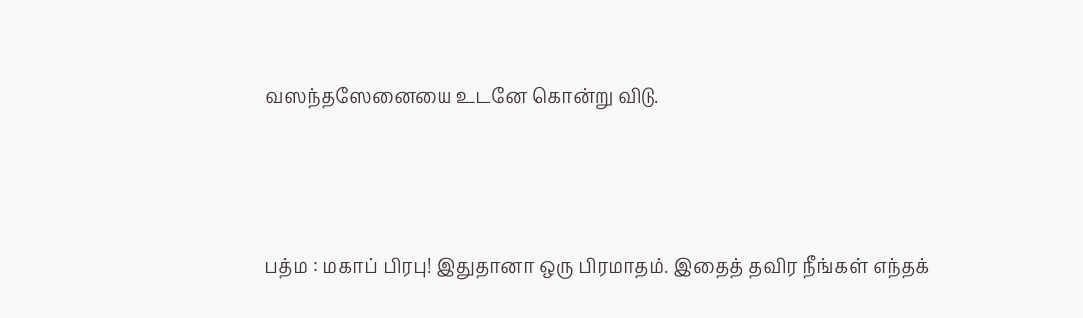வஸந்தஸேனையை உடனே கொன்று விடு.



பத்ம : மகாப் பிரபு! இதுதானா ஒரு பிரமாதம். இதைத் தவிர நீங்கள் எந்தக்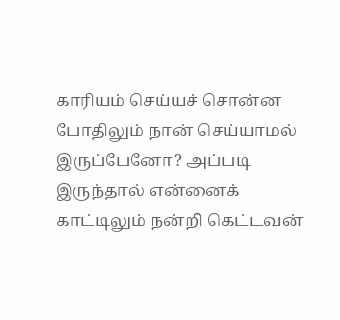காரியம் செய்யச் சொன்ன போதிலும் நான் செய்யாமல் இருப்பேனோ? அப்படி இருந்தால் என்னைக் காட்டிலும் நன்றி கெட்டவன்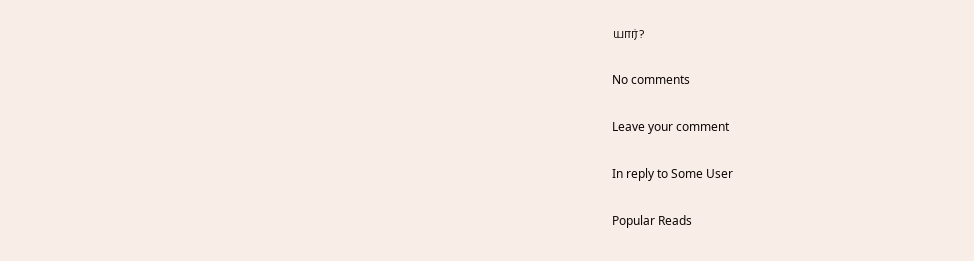யார்?

No comments

Leave your comment

In reply to Some User

Popular Reads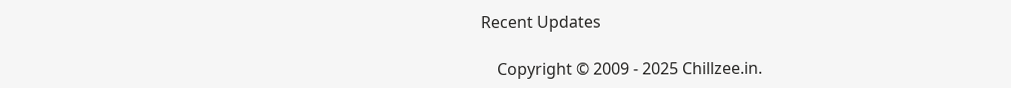Recent Updates

    Copyright © 2009 - 2025 Chillzee.in.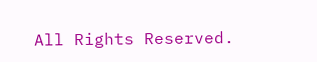All Rights Reserved.